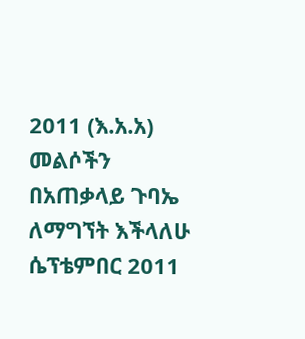2011 (እ.አ.አ)
መልሶችን በአጠቃላይ ጉባኤ ለማግኘት እችላለሁ
ሴፕቴምበር 2011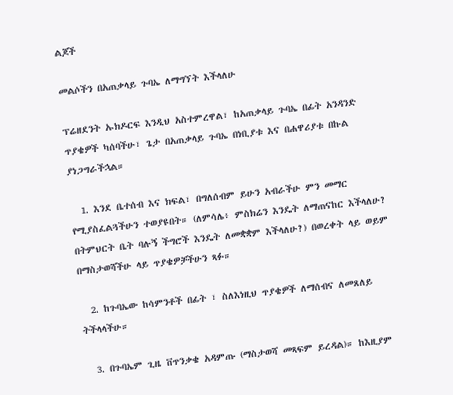ልጆች

መልሶችን በአጠቃላይ ጉባኤ ለማግኘት እችላለሁ

ፕሬዘደንት ኡክዶርፍ እንዲህ አስተምረዋል፣ ከአጠቃላይ ጉባኤ በፊት አንዳንድ ጥያቄዎች ካሰባችሁ፣ ጌታ በአጠቃላይ ጉባኤ በነቢያቱ እና በሐዋሪያቱ በኩል ያነጋግራችኋል።

  1. እንደ ቤተሰብ እና ክፍል፣ በግለሰብም ይሁን አብራችሁ ምን መማር የሚያስፈልጓችሁን ተወያዩበት። (ለምሳሌ፥ ምስክሬን እንዴት ለማጠናከር እችላለሁ? በትምህርት ቤት ባሉኝ ችግሮች እንዴት ለመቋቋም እችላለሁ?) በወረቀት ላይ ወይም በማስታወሻችሁ ላይ ጥያቄዎቻችሁን ጻፉ።

  2. ከጉባኤው ከሳምንቶች በፊት ፣ ስለእነዚህ ጥያቄዎች ለማሰብና ለመጸለይ ትችላላችሁ።

  3. በጉባኤም ጊዜ ቨጥንቃቄ አዳምጡ (ማስታወሻ መጻፍም ይረዳል)። ከእዚያም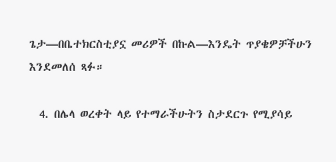ጌታ—በቤተክርስቲያኗ መሪዎች በኩል—እንዴት ጥያቄዎቻችሁን እንደመለሰ ጻፉ።

  4. በሌላ ወረቀት ላይ የተማራችሁትን ስታደርጉ የሚያሳይ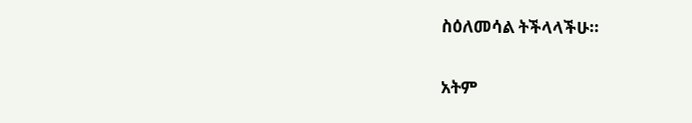ስዕለመሳል ትችላላችሁ።

አትም